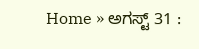Home » ಅಗಸ್ಟ್ 31 :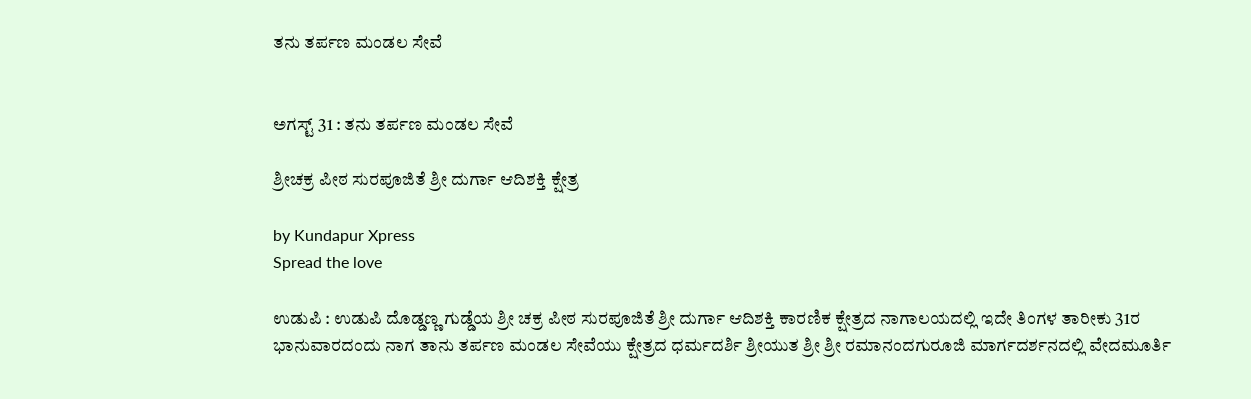ತನು ತರ್ಪಣ ಮಂಡಲ ಸೇವೆ


ಅಗಸ್ಟ್ 31 : ತನು ತರ್ಪಣ ಮಂಡಲ ಸೇವೆ

ಶ್ರೀಚಕ್ರ ಪೀಠ ಸುರಪೂಜಿತೆ ಶ್ರೀ ದುರ್ಗಾ ಆದಿಶಕ್ತಿ ಕ್ಷೇತ್ರ

by Kundapur Xpress
Spread the love

ಉಡುಪಿ : ಉಡುಪಿ ದೊಡ್ಡಣ್ಣ ಗುಡ್ಡೆಯ ಶ್ರೀ ಚಕ್ರ ಪೀಠ ಸುರಪೂಜಿತೆ ಶ್ರೀ ದುರ್ಗಾ ಆದಿಶಕ್ತಿ ಕಾರಣಿಕ ಕ್ಷೇತ್ರದ ನಾಗಾಲಯದಲ್ಲಿ ಇದೇ ತಿಂಗಳ ತಾರೀಕು 31ರ ಭಾನುವಾರದಂದು ನಾಗ ತಾನು ತರ್ಪಣ ಮಂಡಲ ಸೇವೆಯು ಕ್ಷೇತ್ರದ ಧರ್ಮದರ್ಶಿ ಶ್ರೀಯುತ ಶ್ರೀ ಶ್ರೀ ರಮಾನಂದಗುರೂಜಿ ಮಾರ್ಗದರ್ಶನದಲ್ಲಿ ವೇದಮೂರ್ತಿ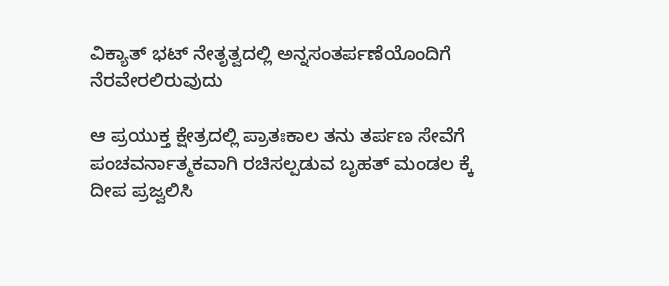ವಿಕ್ಯಾತ್ ಭಟ್ ನೇತೃತ್ವದಲ್ಲಿ ಅನ್ನಸಂತರ್ಪಣೆಯೊಂದಿಗೆ ನೆರವೇರಲಿರುವುದು

ಆ ಪ್ರಯುಕ್ತ ಕ್ಷೇತ್ರದಲ್ಲಿ ಪ್ರಾತಃಕಾಲ ತನು ತರ್ಪಣ ಸೇವೆಗೆ ಪಂಚವರ್ನಾತ್ಮಕವಾಗಿ ರಚಿಸಲ್ಪಡುವ ಬೃಹತ್ ಮಂಡಲ ಕ್ಕೆ ದೀಪ ಪ್ರಜ್ವಲಿಸಿ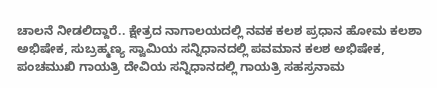ಚಾಲನೆ ನೀಡಲಿದ್ದಾರೆ.. ಕ್ಷೇತ್ರದ ನಾಗಾಲಯದಲ್ಲಿ ನವಕ ಕಲಶ ಪ್ರಧಾನ ಹೋಮ ಕಲಶಾ ಅಭಿಷೇಕ, ಸುಬ್ರಹ್ಮಣ್ಯ ಸ್ವಾಮಿಯ ಸನ್ನಿಧಾನದಲ್ಲಿ ಪವಮಾನ ಕಲಶ ಅಭಿಷೇಕ, ಪಂಚಮುಖಿ ಗಾಯತ್ರಿ ದೇವಿಯ ಸನ್ನಿಧಾನದಲ್ಲಿ ಗಾಯತ್ರಿ ಸಹಸ್ರನಾಮ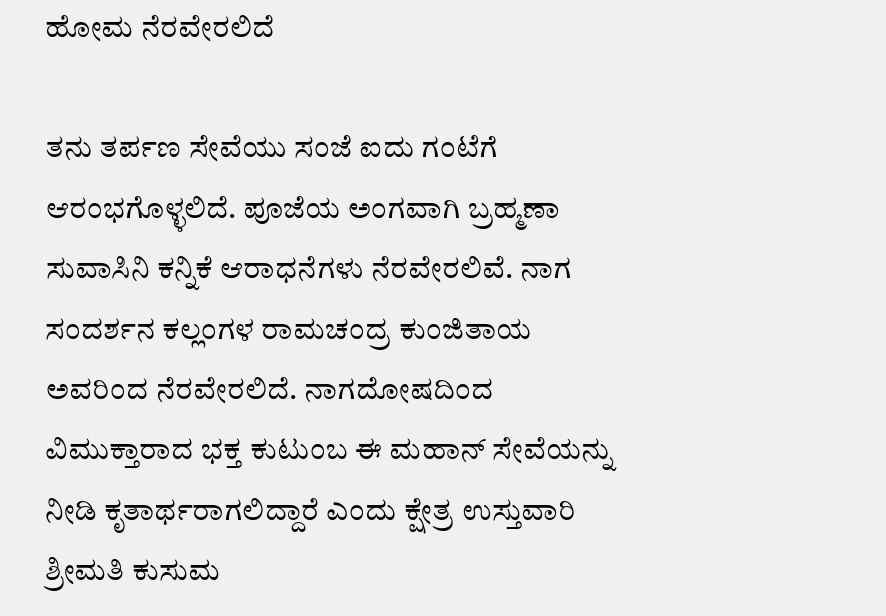ಹೋಮ ನೆರವೇರಲಿದೆ

ತನು ತರ್ಪಣ ಸೇವೆಯು ಸಂಜೆ ಐದು ಗಂಟೆಗೆ ಆರಂಭಗೊಳ್ಳಲಿದೆ. ಪೂಜೆಯ ಅಂಗವಾಗಿ ಬ್ರಹ್ಮಣಾ ಸುವಾಸಿನಿ ಕನ್ನಿಕೆ ಆರಾಧನೆಗಳು ನೆರವೇರಲಿವೆ. ನಾಗ ಸಂದರ್ಶನ ಕಲ್ಲಂಗಳ ರಾಮಚಂದ್ರ ಕುಂಜಿತಾಯ ಅವರಿಂದ ನೆರವೇರಲಿದೆ. ನಾಗದೋಷದಿಂದ ವಿಮುಕ್ತಾರಾದ ಭಕ್ತ ಕುಟುಂಬ ಈ ಮಹಾನ್ ಸೇವೆಯನ್ನು ನೀಡಿ ಕೃತಾರ್ಥರಾಗಲಿದ್ದಾರೆ ಎಂದು ಕ್ಷೇತ್ರ ಉಸ್ತುವಾರಿ ಶ್ರೀಮತಿ ಕುಸುಮ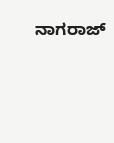ನಾಗರಾಜ್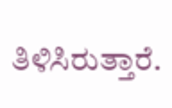ತಿಳಿಸಿರುತ್ತಾರೆ.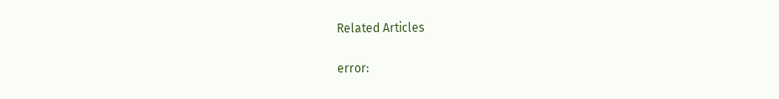Related Articles

error: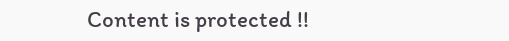Content is protected !!